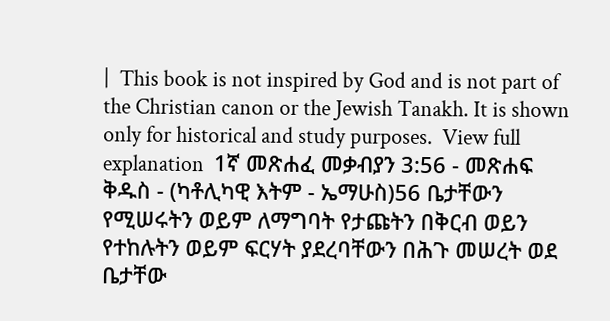|  This book is not inspired by God and is not part of the Christian canon or the Jewish Tanakh. It is shown only for historical and study purposes.  View full explanation  1ኛ መጽሐፈ መቃብያን 3:56 - መጽሐፍ ቅዱስ - (ካቶሊካዊ እትም - ኤማሁስ)56 ቤታቸውን የሚሠሩትን ወይም ለማግባት የታጩትን በቅርብ ወይን የተከሉትን ወይም ፍርሃት ያደረባቸውን በሕጉ መሠረት ወደ ቤታቸው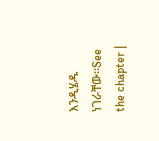እንዲሄዱ ነገራቸው።See the chapter |